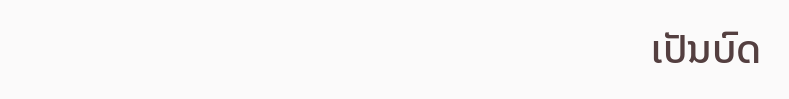ເປັນບົດ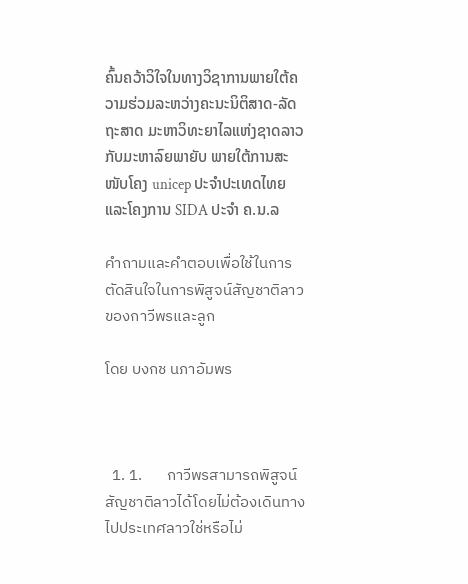ຄົ້ນຄວ້າວິໃຈໃນທາງວິຊາການພາຍໃຕ້ຄວາມຮ່ວມລະຫວ່າງຄະນະນິຕິສາດ-ລັດຖະສາດ ມະຫາວິທະຍາໄລແຫ່ງຊາດລາວ ກັບມະຫາລົຍພາຍັບ ພາຍໃຕ້ການສະໜັບໂຄງ unicep ປະຈໍາປະເທດໄທຍ ແລະໂຄງການ SIDA ປະຈໍາ ຄ.ນ.ລ

คำถามและคำตอบเพื่อใช้ในการตัดสินใจในการพิสูจน์สัญชาติลาวของกาวีพรและลูก

โดย บงกช นภาอัมพร



  1. 1.       กาวีพรสามารถพิสูจน์สัญชาติลาวได้โดยไม่ต้องเดินทางไปประเทศลาวใช่หรือไม่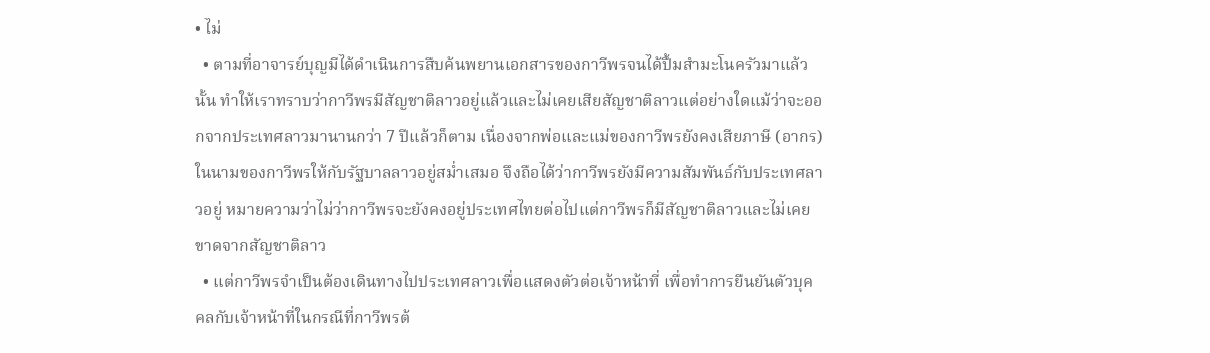• ไม่
  • ตามที่อาจารย์บุญมีได้ดำเนินการสืบค้นพยานเอกสารของกาวีพรจนได้ปื้มสำมะโนครัวมาแล้วนั้น ทำให้เราทราบว่ากาวีพรมีสัญชาติลาวอยู่แล้วและไม่เคยเสียสัญชาติลาวแต่อย่างใดแม้ว่าจะออกจากประเทศลาวมานานกว่า 7 ปีแล้วก็ตาม เนื่องจากพ่อและแม่ของกาวีพรยังคงเสียภาษี (อากร)ในนามของกาวีพรให้กับรัฐบาลลาวอยู่สม่ำเสมอ จึงถือได้ว่ากาวีพรยังมีความสัมพันธ์กับประเทศลาวอยู่ หมายความว่าไม่ว่ากาวีพรจะยังคงอยู่ประเทศไทยต่อไปแต่กาวีพรก็มีสัญชาติลาวและไม่เคยขาดจากสัญชาติลาว
  • แต่กาวีพรจำเป็นต้องเดินทางไปประเทศลาวเพื่อแสดงตัวต่อเจ้าหน้าที่ เพื่อทำการยืนยันตัวบุคคลกับเจ้าหน้าที่ในกรณีที่กาวีพรต้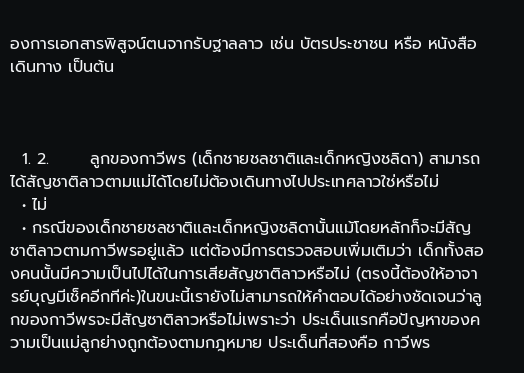องการเอกสารพิสูจน์ตนจากรับฐาลลาว เช่น บัตรประชาชน หรือ หนังสือเดินทาง เป็นต้น



  1. 2.       ลูกของกาวีพร (เด็กชายชลชาติและเด็กหญิงชลิดา) สามารถได้สัญชาติลาวตามแม่ได้โดยไม่ต้องเดินทางไปประเทศลาวใช่หรือไม่
  • ไม่
  • กรณีของเด็กชายชลชาติและเด็กหญิงชลิดานั้นแม้โดยหลักก็จะมีสัญชาติลาวตามกาวีพรอยู่แล้ว แต่ต้องมีการตรวจสอบเพิ่มเติมว่า เด็กทั้งสองคนนั้นมีความเป็นไปได้ในการเสียสัญชาติลาวหรือไม่ (ตรงนี้ต้องให้อาจารย์บุญมีเช็คอีกทีค่ะ)ในขนะนี้เรายังไม่สามารถให้คำตอบได้อย่างชัดเจนว่าลูกของกาวีพรจะมีสัญซาติลาวหรือไม่เพราะว่า ประเด็นแรกคือปัญหาของความเป็นแม่ลูกย่างถูกต้องตามกฎหมาย ประเด็นที่สองคือ กาวีพร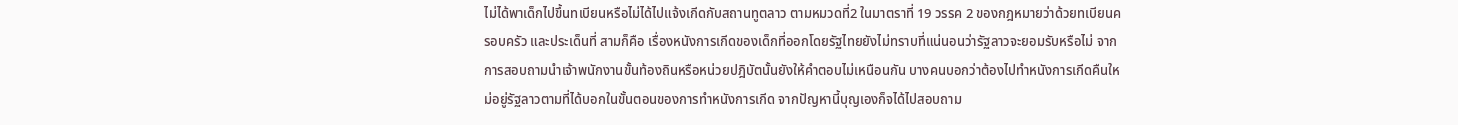ไม่ได้พาเด็กไปขึ้นทเบียนหรือไม่ได้ไปแจ้งเกีดกับสถานทูตลาว ตามหมวดที่2 ในมาตราที่ 19 วรรค 2 ของกฎหมายว่าด้วยทเบียนครอบครัว และประเด็นที่ สามก็คือ เรื่องหนังการเกีดของเด็กที่ออกโดยรัฐไทยยังไม่ทราบที่แน่นอนว่ารัฐลาวจะยอมรับหรือไม่ จากการสอบถามนำเจ้าพนักงานขั้นท้องถินหรือหน่วยปฎิบัตนั้นยังให้คำตอบไม่เหนือนกัน บางคนบอกว่าต้องไปทำหนังการเกีดคืนใหม่อยู่รัฐลาวตามที่ได้บอกในขั้นตอนของการทำหนังการเกีด จากปัญหานี้บุญเองก็จได้ไปสอบถาม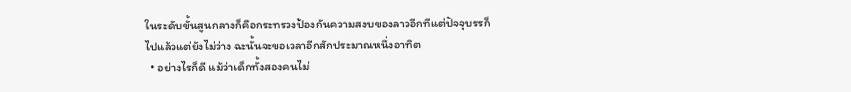ในระดับขั้นสูนกลางก็คือกระทรวงป้องกันความสงบของลาวอีกทีแต่ปัจจุบรรก็ไปแล้วแต่ยังไม่ว่าง ฉะนั้นจะขอเวลาอีกสักประมาณหนึ่งอาทิต
  • อย่างไรก็ดี แม้ว่าเด็กทั้งสองคนไม่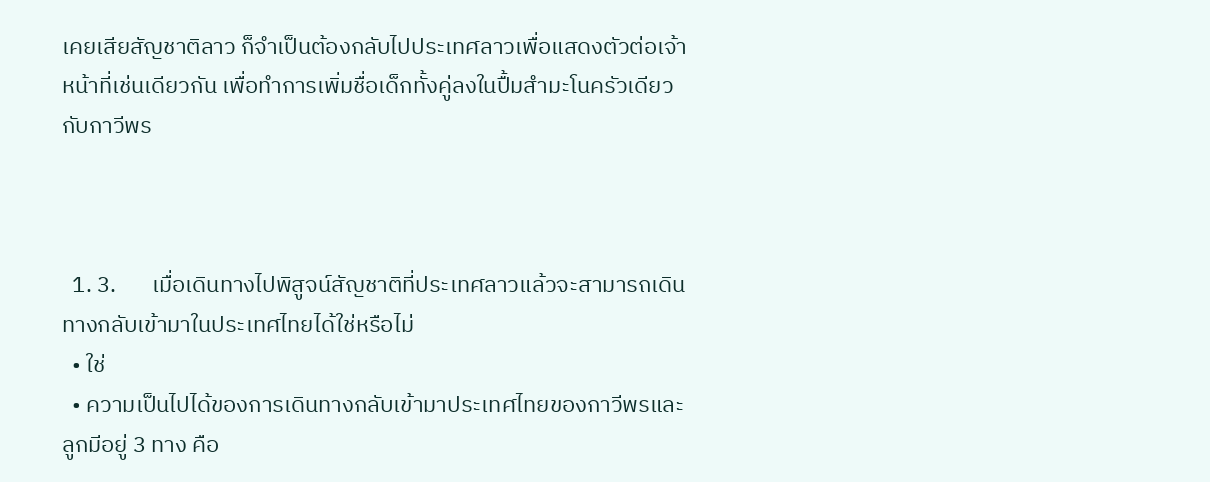เคยเสียสัญชาติลาว ก็จำเป็นต้องกลับไปประเทศลาวเพื่อแสดงตัวต่อเจ้าหน้าที่เช่นเดียวกัน เพื่อทำการเพิ่มชื่อเด็กทั้งคู่ลงในปื้มสำมะโนครัวเดียวกับกาวีพร



  1. 3.       เมื่อเดินทางไปพิสูจน์สัญชาติที่ประเทศลาวแล้วจะสามารถเดินทางกลับเข้ามาในประเทศไทยได้ใช่หรือไม่
  • ใช่
  • ความเป็นไปได้ของการเดินทางกลับเข้ามาประเทศไทยของกาวีพรและลูกมีอยู่ 3 ทาง คือ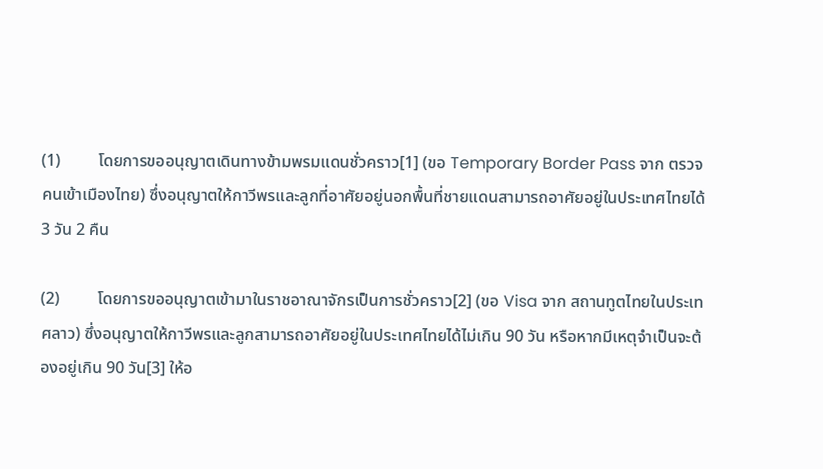(1)         โดยการขออนุญาตเดินทางข้ามพรมแดนชั่วคราว[1] (ขอ Temporary Border Pass จาก ตรวจคนเข้าเมืองไทย) ซึ่งอนุญาตให้กาวีพรและลูกที่อาศัยอยู่นอกพื้นที่ชายแดนสามารถอาศัยอยู่ในประเทศไทยได้ 3 วัน 2 คืน

(2)         โดยการขออนุญาตเข้ามาในราชอาณาจักรเป็นการชั่วคราว[2] (ขอ Visa จาก สถานทูตไทยในประเทศลาว) ซึ่งอนุญาตให้กาวีพรและลูกสามารถอาศัยอยู่ในประเทศไทยได้ไม่เกิน 90 วัน หรือหากมีเหตุจำเป็นจะต้องอยู่เกิน 90 วัน[3] ให้อ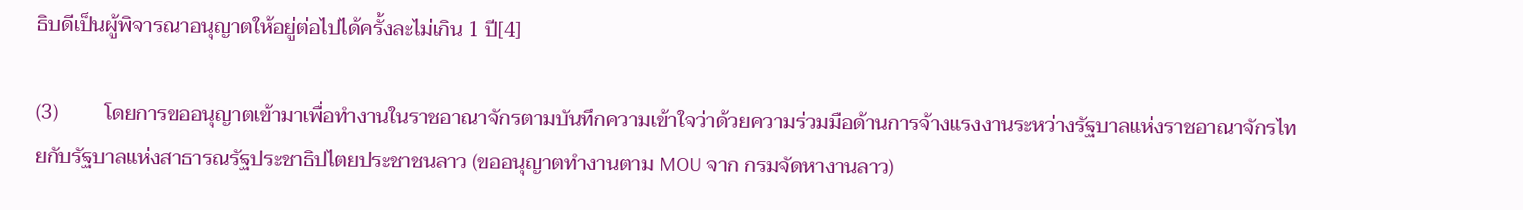ธิบดีเป็นผู้พิจารณาอนุญาตให้อยู่ต่อไปได้ครั้งละไม่เกิน 1 ปี[4]

(3)         โดยการขออนุญาตเข้ามาเพื่อทำงานในราชอาณาจักรตามบันทึกความเข้าใจว่าด้วยความร่วมมือด้านการจ้างแรงงานระหว่างรัฐบาลแห่งราชอาณาจักรไทยกับรัฐบาลแห่งสาธารณรัฐประชาธิปไตยประชาชนลาว (ขออนุญาตทำงานตาม MOU จาก กรมจัดหางานลาว)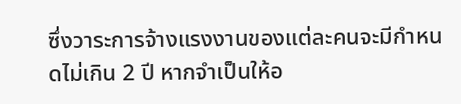ซึ่งวาระการจ้างแรงงานของแต่ละคนจะมีกำหนดไม่เกิน 2 ปี หากจำเป็นให้อ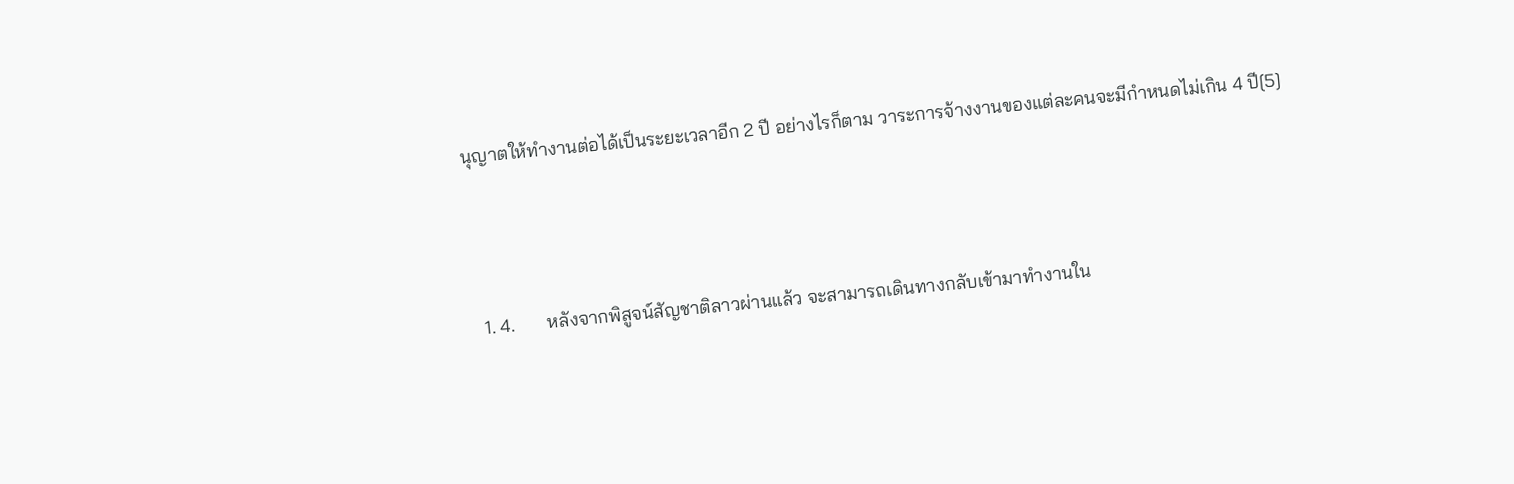นุญาตให้ทำงานต่อได้เป็นระยะเวลาอีก 2 ปี อย่างไรก็ตาม วาระการจ้างงานของแต่ละคนจะมีกำหนดไม่เกิน 4 ปี[5]



  1. 4.       หลังจากพิสูจน์สัญชาติลาวผ่านแล้ว จะสามารถเดินทางกลับเข้ามาทำงานใน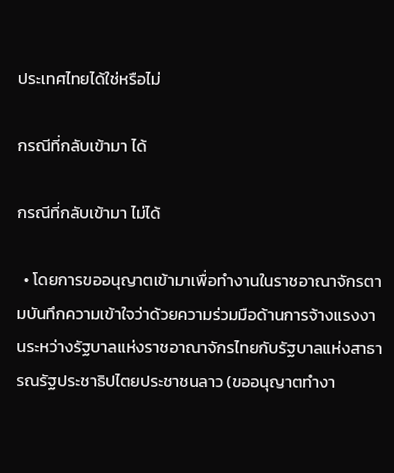ประเทศไทยได้ใช่หรือไม่

กรณีที่กลับเข้ามา ได้

กรณีที่กลับเข้ามา ไม่ได้

  • โดยการขออนุญาตเข้ามาเพื่อทำงานในราชอาณาจักรตามบันทึกความเข้าใจว่าด้วยความร่วมมือด้านการจ้างแรงงานระหว่างรัฐบาลแห่งราชอาณาจักรไทยกับรัฐบาลแห่งสาธารณรัฐประชาธิปไตยประชาชนลาว (ขออนุญาตทำงา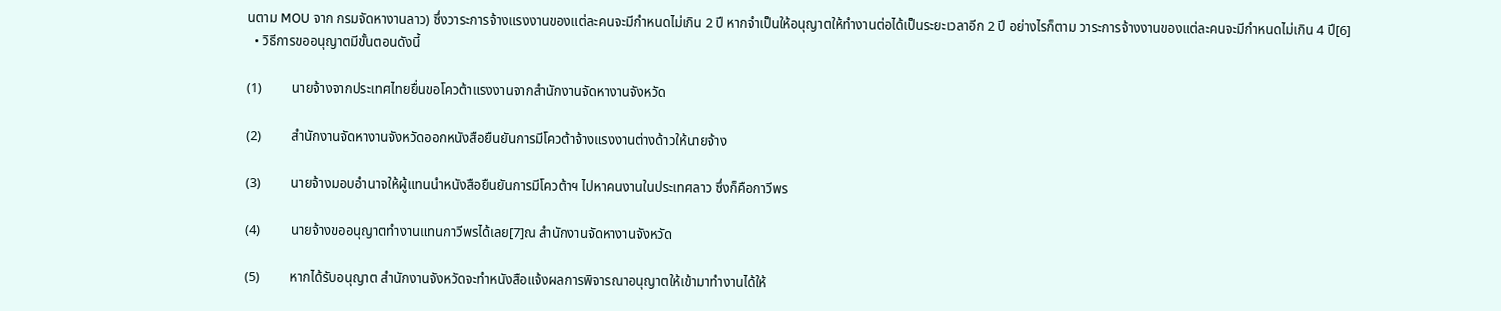นตาม MOU จาก กรมจัดหางานลาว) ซึ่งวาระการจ้างแรงงานของแต่ละคนจะมีกำหนดไม่เกิน 2 ปี หากจำเป็นให้อนุญาตให้ทำงานต่อได้เป็นระยะเวลาอีก 2 ปี อย่างไรก็ตาม วาระการจ้างงานของแต่ละคนจะมีกำหนดไม่เกิน 4 ปี[6]
  • วิธีการขออนุญาตมีขั้นตอนดังนี้

(1)         นายจ้างจากประเทศไทยยื่นขอโควต้าแรงงานจากสำนักงานจัดหางานจังหวัด

(2)         สำนักงานจัดหางานจังหวัดออกหนังสือยืนยันการมีโควต้าจ้างแรงงานต่างด้าวให้นายจ้าง

(3)         นายจ้างมอบอำนาจให้ผู้แทนนำหนังสือยืนยันการมีโควต้าฯ ไปหาคนงานในประเทศลาว ซึ่งก็คือกาวีพร

(4)         นายจ้างขออนุญาตทำงานแทนกาวีพรได้เลย[7]ณ สำนักงานจัดหางานจังหวัด

(5)         หากได้รับอนุญาต สำนักงานจังหวัดจะทำหนังสือแจ้งผลการพิจารณาอนุญาตให้เข้ามาทำงานได้ให้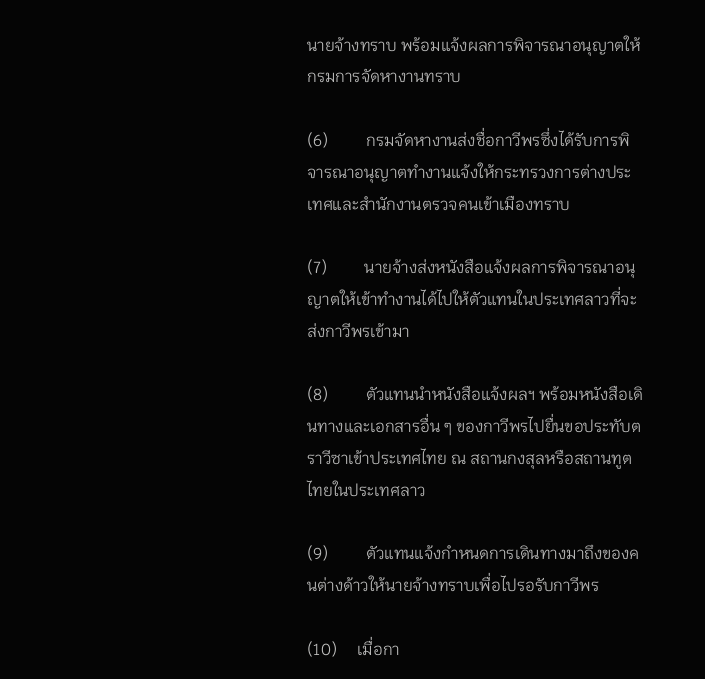นายจ้างทราบ พร้อมแจ้งผลการพิจารณาอนุญาตให้กรมการจัดหางานทราบ

(6)         กรมจัดหางานส่งชื่อกาวีพรซึ่งได้รับการพิจารณาอนุญาตทำงานแจ้งให้กระทรวงการต่างประเทศและสำนักงานตรวจคนเข้าเมืองทราบ

(7)         นายจ้างส่งหนังสือแจ้งผลการพิจารณาอนุญาตให้เข้าทำงานได้ไปให้ตัวแทนในประเทศลาวที่จะส่งกาวีพรเข้ามา

(8)         ตัวแทนนำหนังสือแจ้งผลฯ พร้อมหนังสือเดินทางและเอกสารอื่น ๆ ของกาวีพรไปยื่นขอประทับตราวีซาเข้าประเทศไทย ณ สถานกงสุลหรือสถานทูตไทยในประเทศลาว

(9)         ตัวแทนแจ้งกำหนดการเดินทางมาถึงของคนต่างด้าวให้นายจ้างทราบเพื่อไปรอรับกาวีพร

(10)     เมื่อกา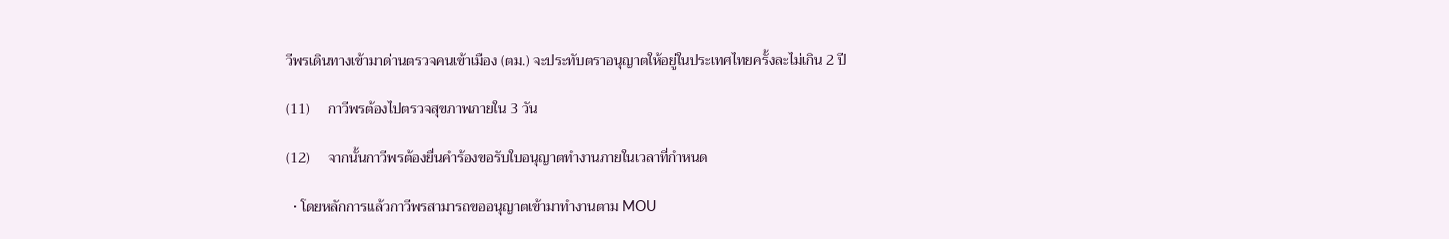วีพรเดินทางเข้ามาด่านตรวจคนเข้าเมือง (ตม.) จะประทับตราอนุญาตให้อยู่ในประเทศไทยครั้งละไม่เกิน 2 ปี

(11)     กาวีพรต้องไปตรวจสุขภาพภายใน 3 วัน

(12)     จากนั้นกาวีพรต้องยื่นคำร้องขอรับใบอนุญาตทำงานภายในเวลาที่กำหนด

  • โดยหลักการแล้วกาวีพรสามารถขออนุญาตเข้ามาทำงานตาม MOU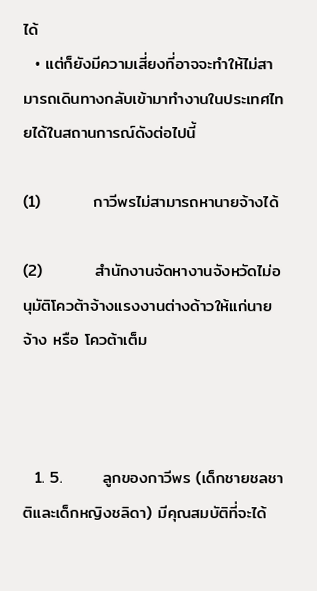ได้
  • แต่ก็ยังมีความเสี่ยงที่อาจจะทำให้ไม่สามารถเดินทางกลับเข้ามาทำงานในประเทศไทยได้ในสถานการณ์ดังต่อไปนี้

(1)         กาวีพรไม่สามารถหานายจ้างได้

(2)         สำนักงานจัดหางานจังหวัดไม่อนุมัติโควต้าจ้างแรงงานต่างด้าวให้แก่นายจ้าง หรือ โควต้าเต็ม



  1. 5.       ลูกของกาวีพร (เด็กชายชลชาติและเด็กหญิงชลิดา) มีคุณสมบัติที่จะได้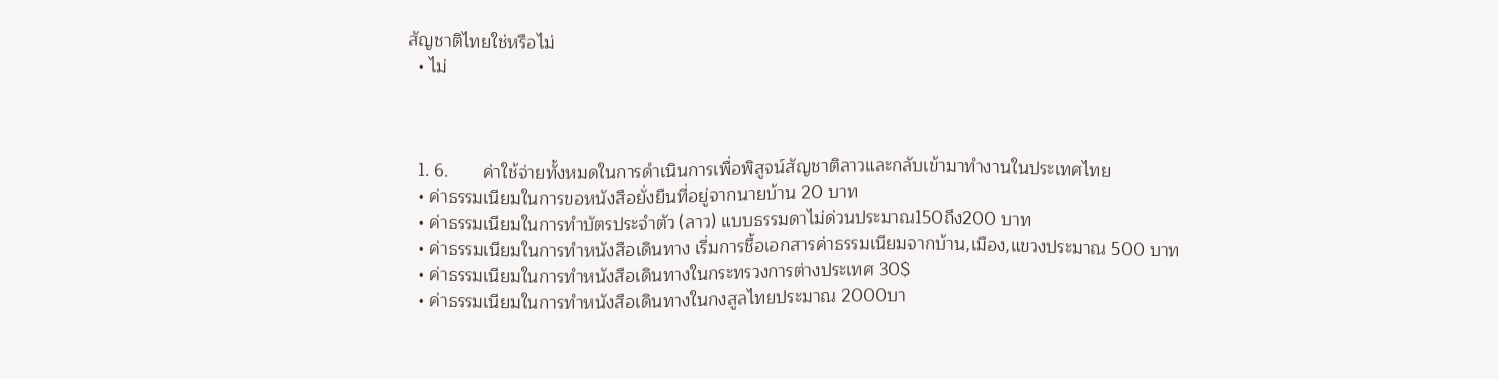สัญชาติไทยใช่หรือไม่
  • ไม่



  1. 6.       ค่าใช้จ่ายทั้งหมดในการดำเนินการเพื่อพิสูจน์สัญชาติลาวและกลับเข้ามาทำงานในประเทศไทย
  • ค่าธรรมเนียมในการขอหนังสือยั่งยืนที่อยู่จากนายบ้าน 20 บาท
  • ค่าธรรมเนียมในการทำบัตรประจำตัว (ลาว) แบบธรรมดาไม่ด่วนประมาณ150ถึง200 บาท
  • ค่าธรรมเนียมในการทำหนังสือเดินทาง เรี่มการชื้อเอกสารค่าธรรมเนียมจากบ้าน,เมือง,แขวงประมาณ 500 บาท
  • ค่าธรรมเนียมในการทำหนังสือเดินทางในกระทรวงการต่างประเทศ 30$
  • ค่าธรรมเนียมในการทำหนังสือเดินทางในกงสูลไทยประมาณ 2000บา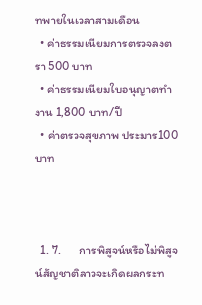ทพายในเวลาสามเดือน
  • ค่าธรรมเนียมการตรวจลงตรา 500 บาท
  • ค่าธรรมเนียมใบอนุญาตทำงาน 1,800 บาท/ปี
  • ค่าตรวจสุขภาพ ประมาร100 บาท



  1. 7.       การพิสูจน์หรือไม่พิสูจน์สัญชาติลาวจะเกิดผลกระท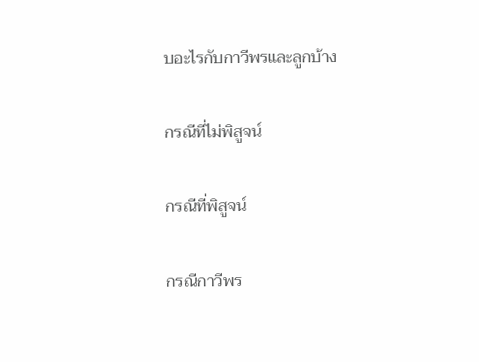บอะไรกับกาวีพรและลูกบ้าง

กรณีที่ไม่พิสูจน์

กรณีที่พิสูจน์

กรณีกาวีพร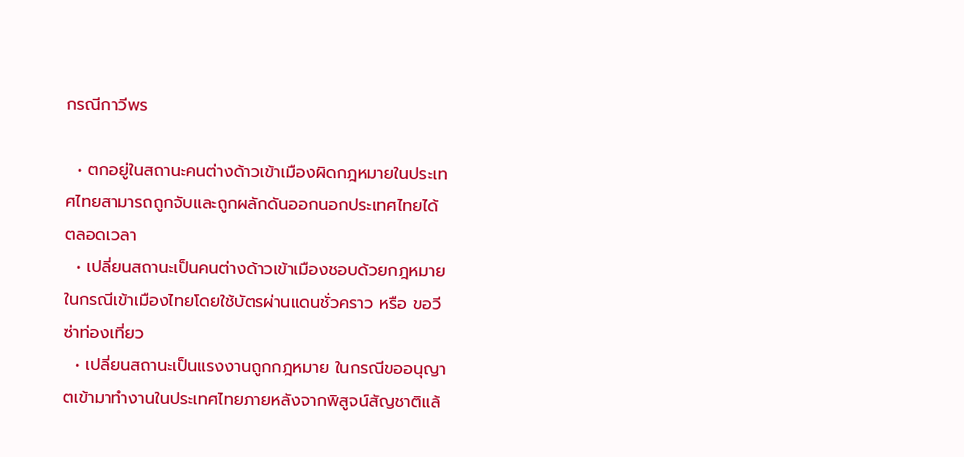กรณีกาวีพร

  • ตกอยู่ในสถานะคนต่างด้าวเข้าเมืองผิดกฎหมายในประเทศไทยสามารถถูกจับและถูกผลักดันออกนอกประเทศไทยได้ตลอดเวลา
  • เปลี่ยนสถานะเป็นคนต่างด้าวเข้าเมืองชอบด้วยกฎหมาย ในกรณีเข้าเมืองไทยโดยใช้บัตรผ่านแดนชั่วคราว หรือ ขอวีซ่าท่องเที่ยว
  • เปลี่ยนสถานะเป็นแรงงานถูกกฎหมาย ในกรณีขออนุญาตเข้ามาทำงานในประเทศไทยภายหลังจากพิสูจน์สัญชาติแล้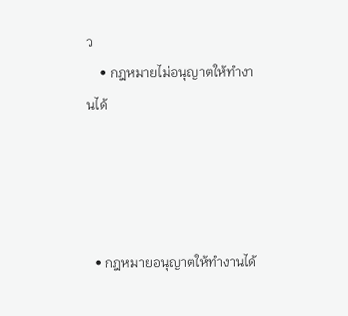ว
    • กฎหมายไม่อนุญาตให้ทำงานได้




  • กฎหมายอนุญาตให้ทำงานได้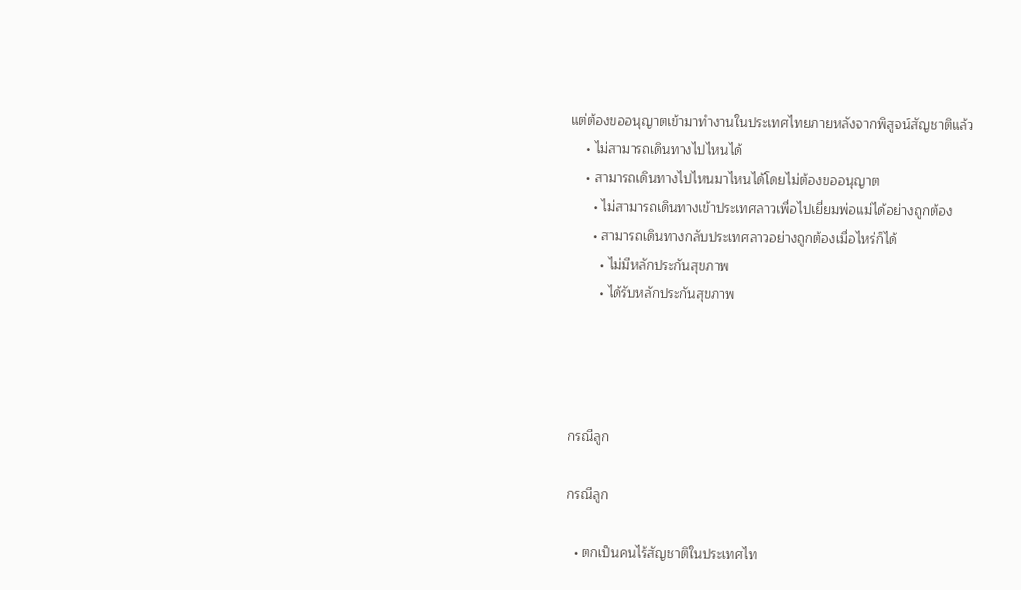แต่ต้องขออนุญาตเข้ามาทำงานในประเทศไทยภายหลังจากพิสูจน์สัญชาติแล้ว
    • ไม่สามารถเดินทางไปไหนได้
    • สามารถเดินทางไปไหนมาไหนได้โดยไม่ต้องขออนุญาต
      • ไม่สามารถเดินทางเข้าประเทศลาวเพื่อไปเยี่ยมพ่อแม่ได้อย่างถูกต้อง
      • สามารถเดินทางกลับประเทศลาวอย่างถูกต้องเมื่อไหร่ก็ได้
        • ไม่มีหลักประกันสุขภาพ
        • ได้รับหลักประกันสุขภาพ




กรณีลูก

กรณีลูก

  • ตกเป็นคนไร้สัญชาติในประเทศไท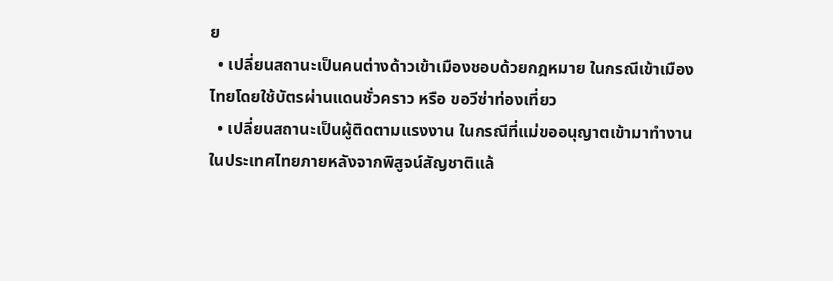ย
  • เปลี่ยนสถานะเป็นคนต่างด้าวเข้าเมืองชอบด้วยกฎหมาย ในกรณีเข้าเมืองไทยโดยใช้บัตรผ่านแดนชั่วคราว หรือ ขอวีซ่าท่องเที่ยว
  • เปลี่ยนสถานะเป็นผู้ติดตามแรงงาน ในกรณีที่แม่ขออนุญาตเข้ามาทำงานในประเทศไทยภายหลังจากพิสูจน์สัญชาติแล้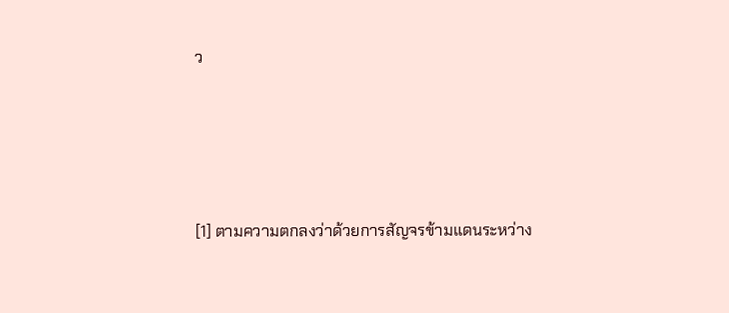ว





[1] ตามความตกลงว่าด้วยการสัญจรข้ามแดนระหว่าง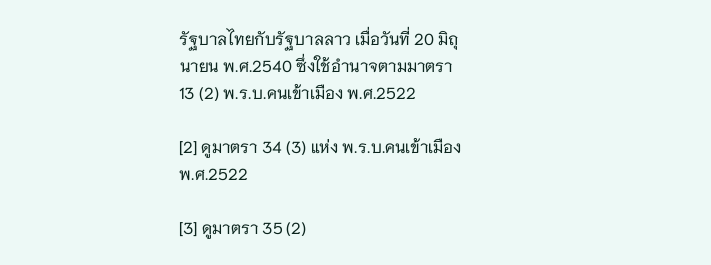รัฐบาลไทยกับรัฐบาลลาว เมื่อวันที่ 20 มิถุนายน พ.ศ.2540 ซึ่งใช้อำนาจตามมาตรา 13 (2) พ.ร.บ.คนเข้าเมือง พ.ศ.2522

[2] ดูมาตรา 34 (3) แห่ง พ.ร.บ.คนเข้าเมือง พ.ศ.2522

[3] ดูมาตรา 35 (2)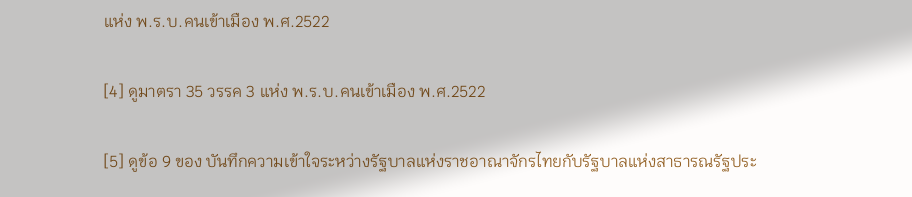แห่ง พ.ร.บ.คนเข้าเมือง พ.ศ.2522

[4] ดูมาตรา 35 วรรค 3 แห่ง พ.ร.บ.คนเข้าเมือง พ.ศ.2522

[5] ดูข้อ 9 ของ บันทึกความเข้าใจระหว่างรัฐบาลแห่งราชอาณาจักรไทยกับรัฐบาลแห่งสาธารณรัฐประ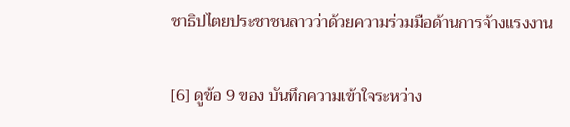ชาธิปไตยประชาชนลาวว่าด้วยความร่วมมือด้านการจ้างแรงงาน

[6] ดูข้อ 9 ของ บันทึกความเข้าใจระหว่าง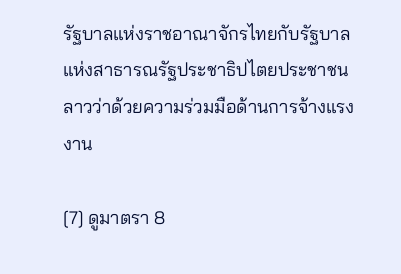รัฐบาลแห่งราชอาณาจักรไทยกับรัฐบาลแห่งสาธารณรัฐประชาธิปไตยประชาชนลาวว่าด้วยความร่วมมือด้านการจ้างแรงงาน

[7] ดูมาตรา 8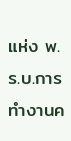แห่ง พ.ร.บ.การทำงานค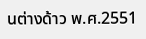นต่างด้าว พ.ศ.2551